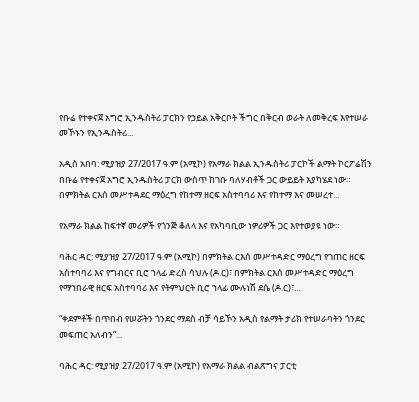የቡሬ የተቀናጀ አግሮ ኢንዱስትሪ ፓርክን የኃይል አቅርቦት ችግር በቅርብ ወራት ለመቅረፍ እየተሠራ መኾኑን የኢንዱስትሪ...

አዲስ አበባ: ሚያዝያ 27/2017 ዓ.ም (አሚኮ) የአማራ ክልል ኢንዱስትሪ ፓርኮች ልማት ኮርፖሬሽን በቡሬ የተቀናጀ አግሮ ኢንዱስትሪ ፓርክ ውስጥ ከገቡ ባለሃብቶች ጋር ውይይት እያካሄደ ነው። በምክትል ርእሰ መሥተዳደር ማዕረግ የከተማ ዘርፍ አስተባባሪ እና የከተማ እና መሠረተ...

የአማራ ክልል ከፍተኛ መሪዎች የጎንጅ ቆለላ እና የአካባቢው ነዎሪዎች ጋር እየተወያዩ ነው።

ባሕር ዳር: ሚያዝያ 27/2017 ዓ.ም (አሚኮ) በምክትል ርእሰ መሥተዳድር ማዕረግ የገጠር ዘርፍ አስተባባሪ እና የግብርና ቢሮ ኀላፊ ድረስ ሳህሉ (ዶ.ር)፣ በምክትል ርእሰ መሥተዳድር ማዕረግ የማኀበራዊ ዘርፍ አስተባባሪ እና የትምህርት ቢሮ ኀላፊ ሙሉነሽ ደሴ (ዶ.ር)፣...

“ቀደምቶች በጥበብ የሠሯትን ጎንደር ማደስ ብቻ ሳይኾን አዲስ የልማት ታሪክ የተሠራባትን ጎንደር መፍጠር አለብን”...

ባሕር ዳር: ሚያዝያ 27/2017 ዓ.ም (አሚኮ) የአማራ ክልል ብልጽግና ፓርቲ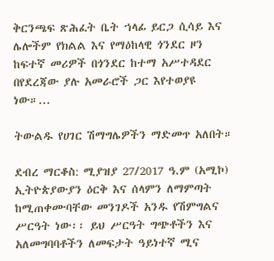ቅርንጫፍ ጽሕፈት ቤት ኀላፊ ይርጋ ሲሳይ እና ሌሎችም የክልል እና የማዕከላዊ ጎንደር ዞን ከፍተኛ መሪዎች በጎንደር ከተማ አሥተዳደር በየደረጃው ያሉ አመራሮች ጋር እየተወያዩ ነው።...

ትውልዱ የሀገር ሽማግሌዎችን ማድመጥ አለበት።

ደብረ ማርቆስ: ሚያዝያ 27/2017 ዓ.ም (አሚኮ) ኢትዮጵያውያን ዕርቅ እና ሰላምን ለማምጣት ከሚጠቀሙባቸው መንገዶች አንዱ የሽምግልና ሥርዓት ነው፡፡ ይህ ሥርዓት ግጭቶችን እና አለመግባባቶችን ለመፍታት ዓይነተኛ ሚና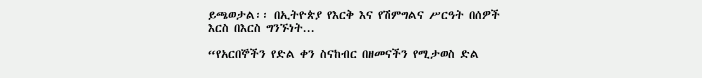ይጫወታል፡፡ በኢትዮጵያ የእርቅ እና የሽምግልና ሥርዓት በሰዎች እርስ በእርስ ግንኙነት...

“የአርበኞችን የድል ቀን ስናከብር በዘመናችን የሚታወስ ድል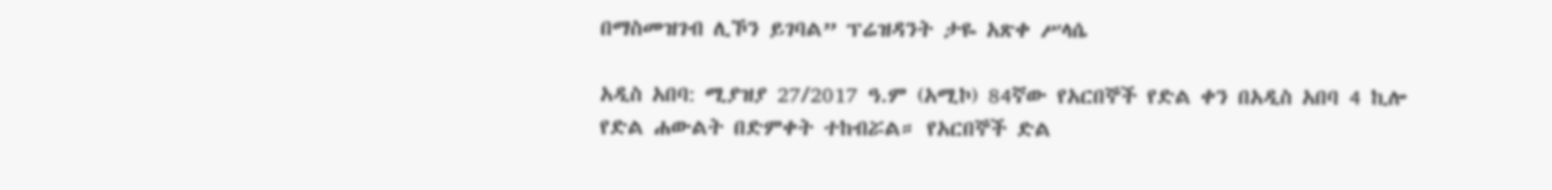በማስመዝገብ ሊኾን ይገባል” ፕሬዝዳንት ታዬ አጽቀ ሥላሴ

አዲስ አበባ: ሚያዝያ 27/2017 ዓ.ም (አሚኮ) 84ኛው የአርበኞች የድል ቀን በአዲስ አበባ 4 ኪሎ የድል ሐውልት በድምቀት ተከብሯል። የአርበኞች ድል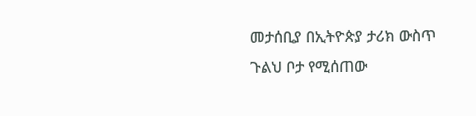መታሰቢያ በኢትዮጵያ ታሪክ ውስጥ ጉልህ ቦታ የሚሰጠው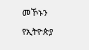መኾኑን የኢትዮጵያ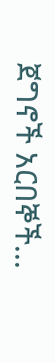ጀግኖች አርበኞች...